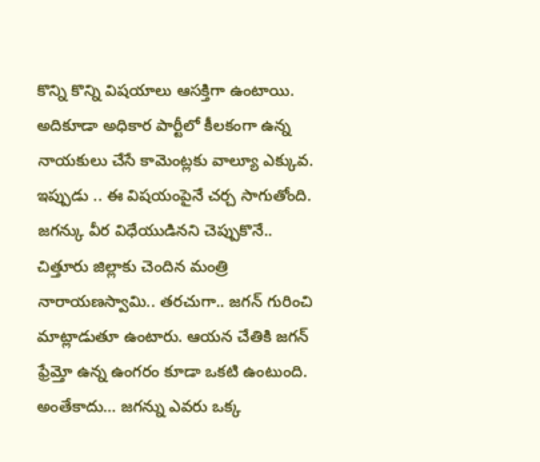కొన్ని కొన్ని విషయాలు ఆసక్తిగా ఉంటాయి. అదికూడా అధికార పార్టీలో కీలకంగా ఉన్న నాయకులు చేసే కామెంట్లకు వాల్యూ ఎక్కువ. ఇప్పుడు .. ఈ విషయంపైనే చర్చ సాగుతోంది. జగన్కు వీర విధేయుడినని చెప్పుకొనే.. చిత్తూరు జిల్లాకు చెందిన మంత్రి నారాయణస్వామి.. తరచుగా.. జగన్ గురించి మాట్లాడుతూ ఉంటారు. ఆయన చేతికి జగన్ ఫ్రేమ్తో ఉన్న ఉంగరం కూడా ఒకటి ఉంటుంది. అంతేకాదు… జగన్ను ఎవరు ఒక్క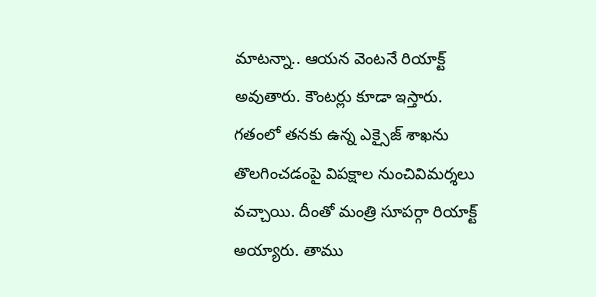మాటన్నా.. ఆయన వెంటనే రియాక్ట్ అవుతారు. కౌంటర్లు కూడా ఇస్తారు.
గతంలో తనకు ఉన్న ఎక్సైజ్ శాఖను తొలగించడంపై విపక్షాల నుంచివిమర్శలు వచ్చాయి. దీంతో మంత్రి సూపర్గా రియాక్ట్ అయ్యారు. తాము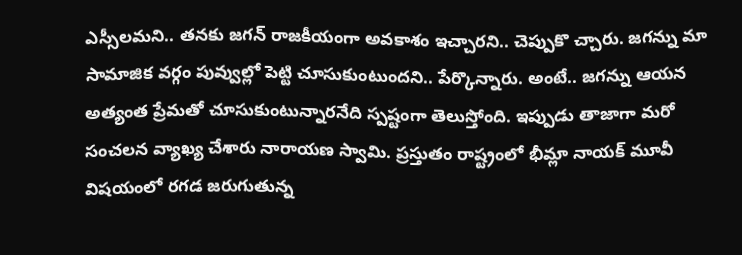ఎస్సీలమని.. తనకు జగన్ రాజకీయంగా అవకాశం ఇచ్చారని.. చెప్పుకొ చ్చారు. జగన్ను మా సామాజిక వర్గం పువ్వుల్లో పెట్టి చూసుకుంటుందని.. పేర్కొన్నారు. అంటే.. జగన్ను ఆయన అత్యంత ప్రేమతో చూసుకుంటున్నారనేది స్పష్టంగా తెలుస్తోంది. ఇప్పుడు తాజాగా మరో సంచలన వ్యాఖ్య చేశారు నారాయణ స్వామి. ప్రస్తుతం రాష్ట్రంలో భీమ్లా నాయక్ మూవీ విషయంలో రగడ జరుగుతున్న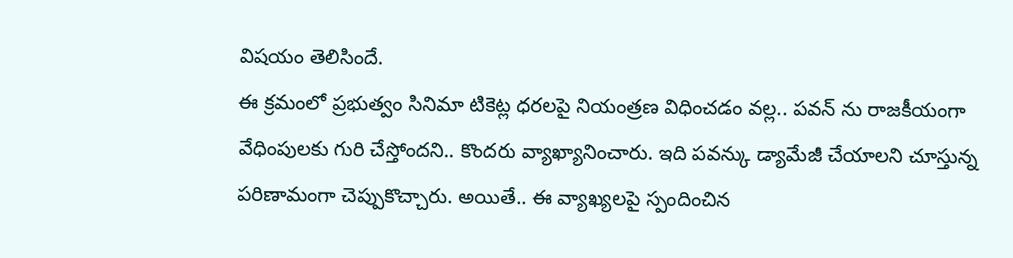విషయం తెలిసిందే.
ఈ క్రమంలో ప్రభుత్వం సినిమా టికెట్ల ధరలపై నియంత్రణ విధించడం వల్ల.. పవన్ ను రాజకీయంగా వేధింపులకు గురి చేస్తోందని.. కొందరు వ్యాఖ్యానించారు. ఇది పవన్కు డ్యామేజీ చేయాలని చూస్తున్న పరిణామంగా చెప్పుకొచ్చారు. అయితే.. ఈ వ్యాఖ్యలపై స్పందించిన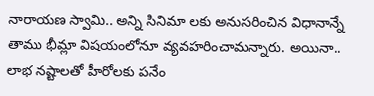నారాయణ స్వామి.. అన్ని సినిమా లకు అనుసరించిన విధానాన్నే తాము భీమ్లా విషయంలోనూ వ్యవహరించామన్నారు. అయినా.. లాభ నష్టాలతో హీరోలకు పనేం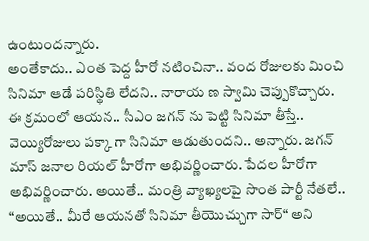ఉంటుందన్నారు.
అంతేకాదు.. ఎంత పెద్ద హీరో నటించినా.. వంద రోజులకు మించి సినిమా ఆడే పరిస్థితి లేదని.. నారాయ ణ స్వామి చెప్పుకొచ్చారు. ఈ క్రమంలో ఆయన.. సీఎం జగన్ ను పెట్టి సినిమా తీస్తే.. వెయ్యిరోజులు పక్కా గా సినిమా ఆడుతుందని.. అన్నారు. జగన్ మాస్ జనాల రియల్ హీరోగా అభివర్ణించారు. పేదల హీరోగా అభివర్ణించారు. అయితే.. మంత్రి వ్యాఖ్యలపై సొంత పార్టీ నేతలే.. “అయితే.. మీరే ఆయనతో సినిమా తీయొచ్చుగా సార్“ అని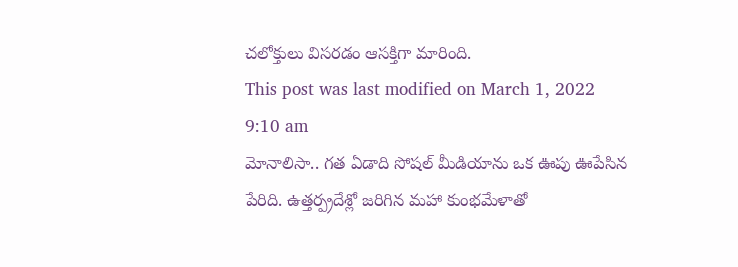చలోక్తులు విసరడం ఆసక్తిగా మారింది.
This post was last modified on March 1, 2022 9:10 am
మోనాలిసా.. గత ఏడాది సోషల్ మీడియాను ఒక ఊపు ఊపేసిన పేరిది. ఉత్తర్ప్రదేశ్లో జరిగిన మహా కుంభమేళాతో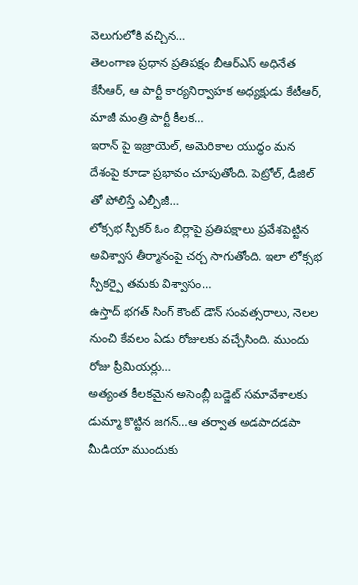వెలుగులోకి వచ్చిన…
తెలంగాణ ప్రధాన ప్రతిపక్షం బీఆర్ఎస్ అధినేత కేసీఆర్, ఆ పార్టీ కార్యనిర్వాహక అధ్యక్షుడు కేటీఆర్, మాజీ మంత్రి పార్టీ కీలక…
ఇరాన్ పై ఇజ్రాయెల్, అమెరికాల యుద్ధం మన దేశంపై కూడా ప్రభావం చూపుతోంది. పెట్రోల్, డీజిల్ తో పోలిస్తే ఎల్పీజీ…
లోక్సభ స్పీకర్ ఓం బిర్లాపై ప్రతిపక్షాలు ప్రవేశపెట్టిన అవిశ్వాస తీర్మానంపై చర్చ సాగుతోంది. ఇలా లోక్సభ స్పీకర్పై తమకు విశ్వాసం…
ఉస్తాద్ భగత్ సింగ్ కౌంట్ డౌన్ సంవత్సరాలు, నెలల నుంచి కేవలం ఏడు రోజులకు వచ్చేసింది. ముందు రోజు ప్రీమియర్లు…
అత్యంత కీలకమైన అసెంబ్లీ బడ్జెట్ సమావేశాలకు డుమ్మా కొట్టిన జగన్…ఆ తర్వాత అడపాదడపా మీడియా ముందుకు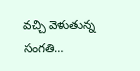వచ్చి వెళుతున్న సంగతి…